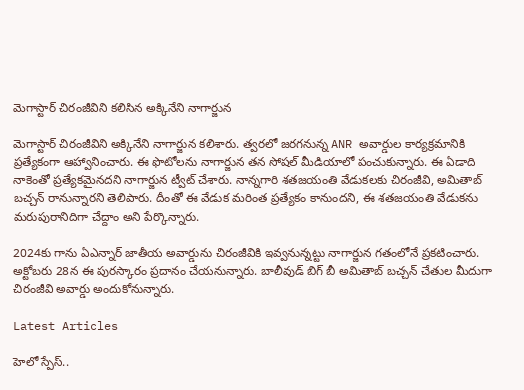మెగాస్టార్ చిరంజీవిని కలిసిన అక్కినేని నాగార్జున

మెగాస్టార్ చిరంజీవిని అక్కినేని నాగార్జున కలిశారు. త్వరలో జరగనున్న ANR అవార్డుల కార్యక్రమానికి ప్రత్యేకంగా ఆహ్వానించారు. ఈ ఫొటోలను నాగార్జున తన సోషల్‌ మీడియాలో పంచుకున్నారు. ఈ ఏడాది నాకెంతో ప్రత్యేకమైనదని నాగార్జున ట్వీట్ చేశారు. నాన్నగారి శతజయంతి వేడుకలకు చిరంజీవి, అమితాబ్‌ బచ్చన్‌ రానున్నారని తెలిపారు. దీంతో ఈ వేడుక మరింత ప్రత్యేకం కానుందని, ఈ శతజయంతి వేడుకను మరుపురానిదిగా చేద్దాం అని పేర్కొన్నారు.

2024కు గాను ఏఎన్నార్‌ జాతీయ అవార్డును చిరంజీవికి ఇవ్వనున్నట్టు నాగార్జున గతంలోనే ప్రకటించారు. అక్టోబరు 28న ఈ పురస్కారం ప్రదానం చేయనున్నారు. బాలీవుడ్ బిగ్ బీ అమితాబ్‌ బచ్చన్‌ చేతుల మీదుగా చిరంజీవి అవార్డు అందుకోనున్నారు.

Latest Articles

హెలో స్పేస్‌..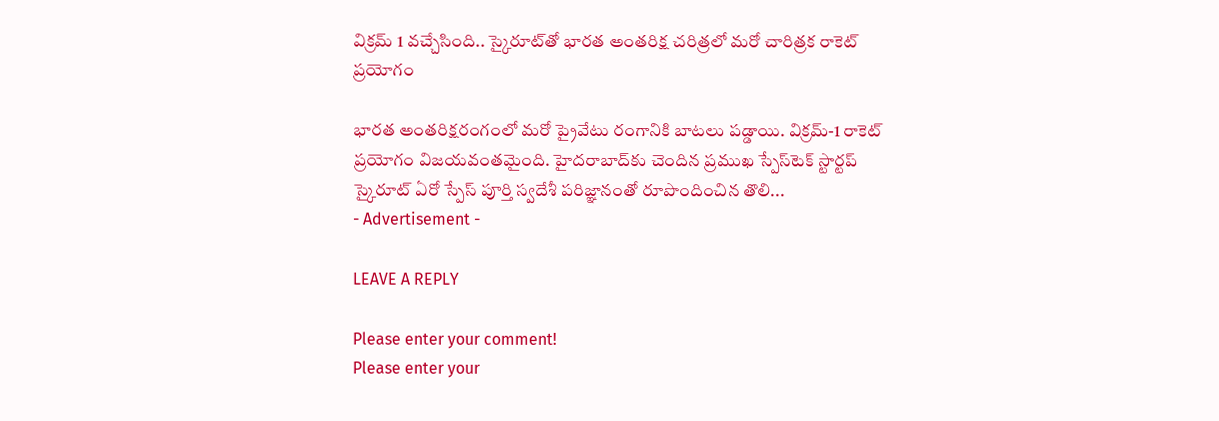విక్రమ్‌ 1 వచ్చేసింది.. స్కైరూట్‌తో భారత అంతరిక్ష చరిత్రలో మరో చారిత్రక రాకెట్‌ ప్రయోగం

భారత అంతరిక్షరంగంలో మరో ప్రైవేటు రంగానికి బాటలు పడ్డాయి. విక్రమ్‌-1 రాకెట్‌ ప్రయోగం విజయవంతమైంది. హైదరాబాద్‌కు చెందిన ప్రముఖ స్పేస్‌టెక్‌ స్టార్టప్‌ స్కైరూట్‌ ఏరో స్పేస్‌ పూర్తి స్వదేశీ పరిజ్ఞానంతో రూపొందించిన తొలి...
- Advertisement -

LEAVE A REPLY

Please enter your comment!
Please enter your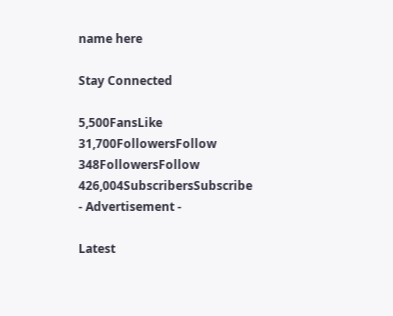name here

Stay Connected

5,500FansLike
31,700FollowersFollow
348FollowersFollow
426,004SubscribersSubscribe
- Advertisement -

Latest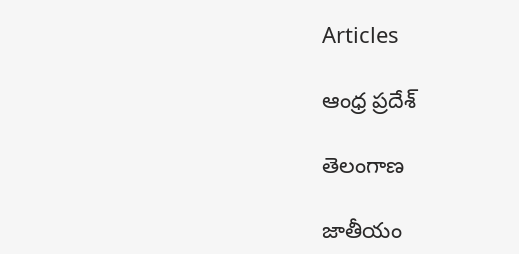Articles

ఆంధ్ర ప్రదేశ్

తెలంగాణ

జాతీయం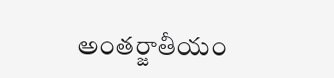అంతర్జాతీయం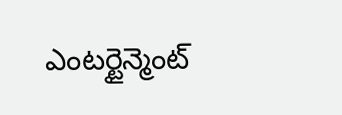ఎంటర్టైన్మెంట్